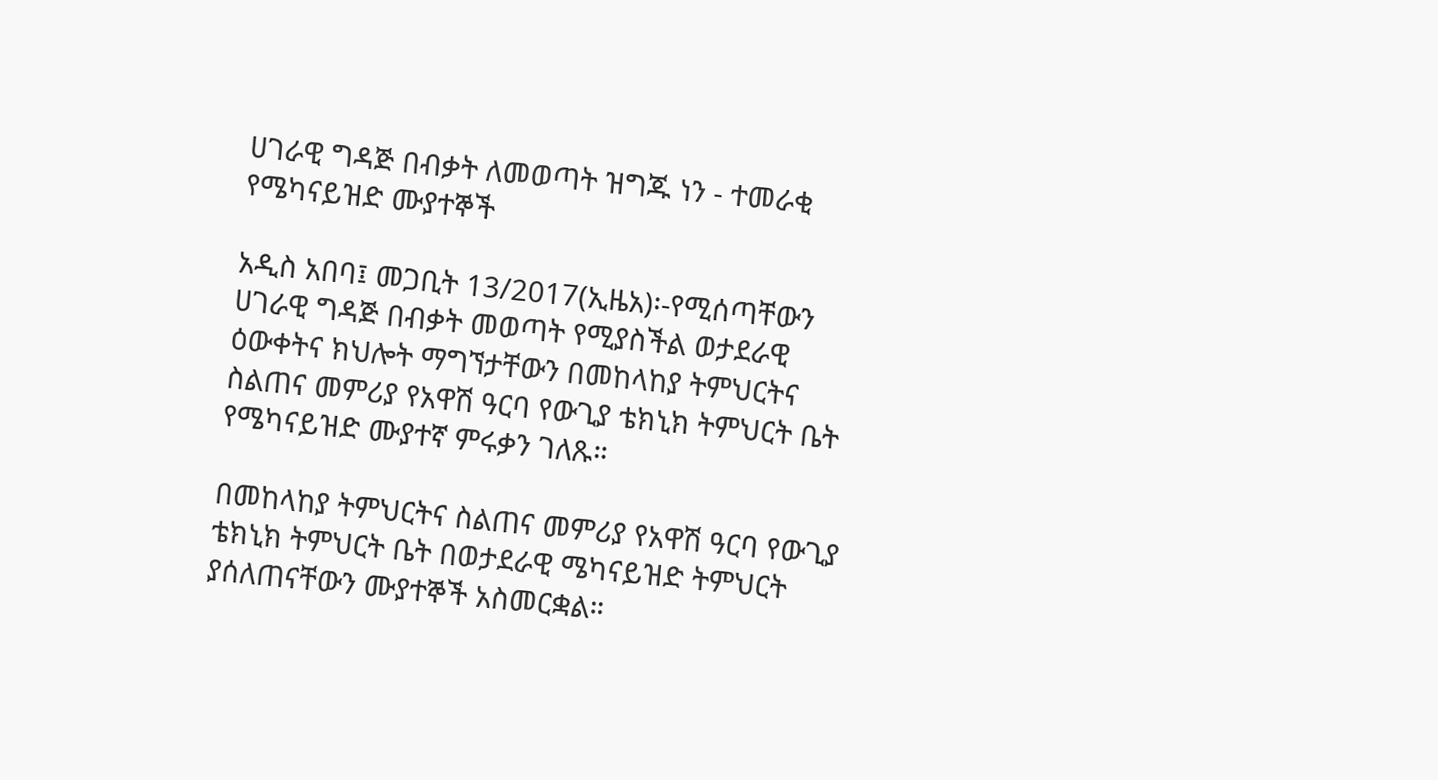ሀገራዊ ግዳጅ በብቃት ለመወጣት ዝግጁ ነን - ተመራቂ የሜካናይዝድ ሙያተኞች

አዲስ አበባ፤ መጋቢት 13/2017(ኢዜአ)፡-የሚሰጣቸውን ሀገራዊ ግዳጅ በብቃት መወጣት የሚያስችል ወታደራዊ ዕውቀትና ክህሎት ማግኘታቸውን በመከላከያ ትምህርትና ስልጠና መምሪያ የአዋሽ ዓርባ የውጊያ ቴክኒክ ትምህርት ቤት የሜካናይዝድ ሙያተኛ ምሩቃን ገለጹ።

በመከላከያ ትምህርትና ስልጠና መምሪያ የአዋሽ ዓርባ የውጊያ ቴክኒክ ትምህርት ቤት በወታደራዊ ሜካናይዝድ ትምህርት ያሰለጠናቸውን ሙያተኞች አስመርቋል።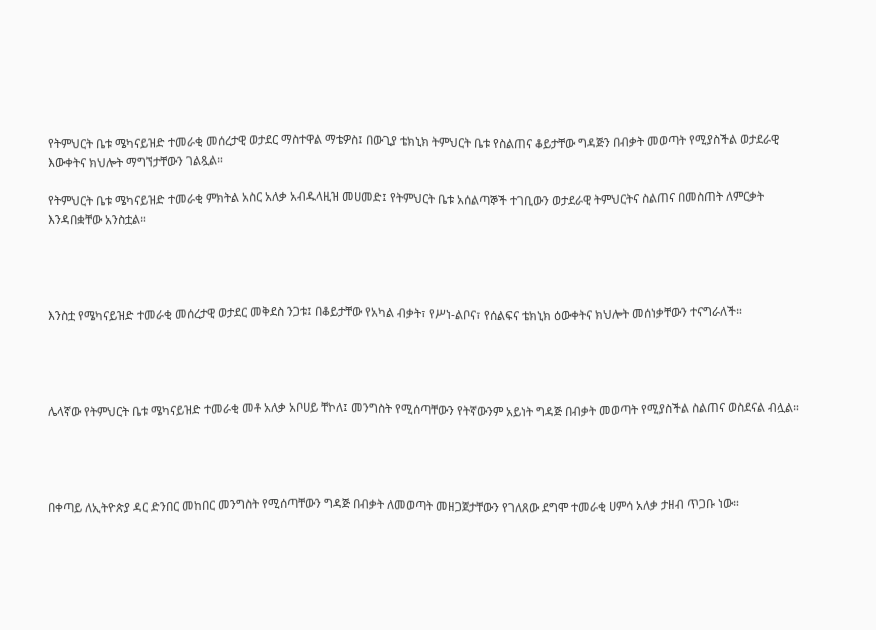የትምህርት ቤቱ ሜካናይዝድ ተመራቂ መሰረታዊ ወታደር ማስተዋል ማቴዎስ፤ በውጊያ ቴክኒክ ትምህርት ቤቱ የስልጠና ቆይታቸው ግዳጅን በብቃት መወጣት የሚያስችል ወታደራዊ እውቀትና ክህሎት ማግኘታቸውን ገልጿል።

የትምህርት ቤቱ ሜካናይዝድ ተመራቂ ምክትል አስር አለቃ አብዱላዚዝ መሀመድ፤ የትምህርት ቤቱ አሰልጣኞች ተገቢውን ወታደራዊ ትምህርትና ስልጠና በመስጠት ለምርቃት እንዳበቋቸው አንስቷል።




እንስቷ የሜካናይዝድ ተመራቂ መሰረታዊ ወታደር መቅደስ ንጋቱ፤ በቆይታቸው የአካል ብቃት፣ የሥነ-ልቦና፣ የሰልፍና ቴክኒክ ዕውቀትና ክህሎት መሰነቃቸውን ተናግራለች።




ሌላኛው የትምህርት ቤቱ ሜካናይዝድ ተመራቂ መቶ አለቃ አቦሀይ ቸኮለ፤ መንግስት የሚሰጣቸውን የትኛውንም አይነት ግዳጅ በብቃት መወጣት የሚያስችል ስልጠና ወስደናል ብሏል።




በቀጣይ ለኢትዮጵያ ዳር ድንበር መከበር መንግስት የሚሰጣቸውን ግዳጅ በብቃት ለመወጣት መዘጋጀታቸውን የገለጸው ደግሞ ተመራቂ ሀምሳ አለቃ ታዘብ ጥጋቡ ነው።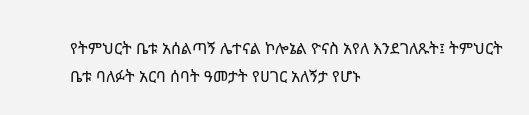የትምህርት ቤቱ አሰልጣኝ ሌተናል ኮሎኔል ዮናስ አየለ እንደገለጹት፤ ትምህርት ቤቱ ባለፉት አርባ ሰባት ዓመታት የሀገር አለኝታ የሆኑ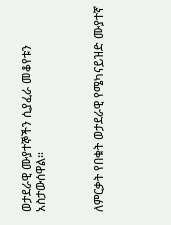ወታደራዊ ሙያተኞችን ሲያፈራ መቆየቱን አስታውሰዋል።



ለምርቃት የበቁት ወታደራዊ የሜካናይዝድ ሙያተኛ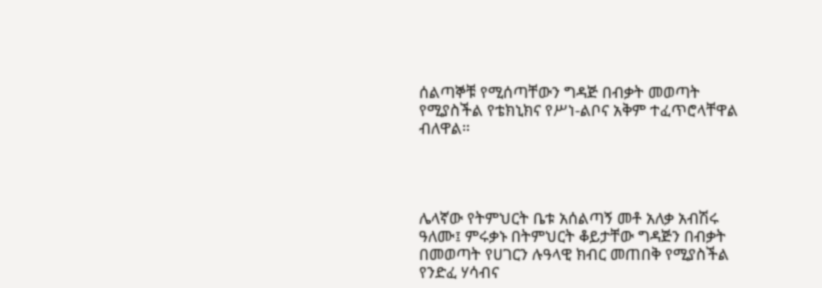ሰልጣኞቹ የሚሰጣቸውን ግዳጅ በብቃት መወጣት የሚያስችል የቴክኒክና የሥነ-ልቦና አቅም ተፈጥሮላቸዋል ብለዋል።




ሌላኛው የትምህርት ቤቱ አሰልጣኝ መቶ አለቃ አብሽሩ ዓለሙ፤ ምሩቃኑ በትምህርት ቆይታቸው ግዳጅን በብቃት በመወጣት የሀገርን ሉዓላዊ ክብር መጠበቅ የሚያስችል የንድፈ ሃሳብና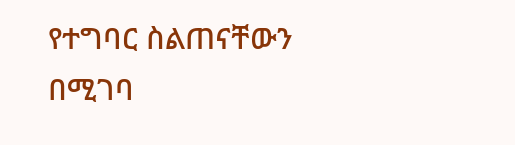የተግባር ስልጠናቸውን በሚገባ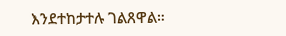እንደተከታተሉ ገልጸዋል።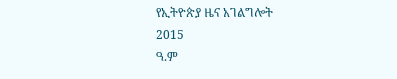የኢትዮጵያ ዜና አገልግሎት
2015
ዓ.ም